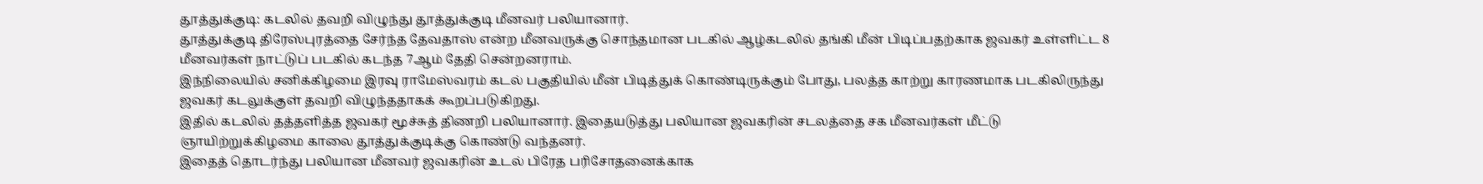தூத்துக்குடி: கடலில் தவறி விழுந்து தூத்துக்குடி மீனவர் பலியானார்.
தூத்துக்குடி திரேஸ்புரத்தை சேர்ந்த தேவதாஸ் என்ற மீனவருக்கு சொந்தமான படகில் ஆழ்கடலில் தங்கி மீன் பிடிப்பதற்காக ஜவகர் உள்ளிட்ட 8 மீனவர்கள் நாட்டுப் படகில் கடந்த 7ஆம் தேதி சென்றனராம்.
இந்நிலையில் சனிக்கிழமை இரவு ராமேஸ்வரம் கடல் பகுதியில் மீன் பிடித்துக் கொண்டிருக்கும் போது, பலத்த காற்று காரணமாக படகிலிருந்து ஜவகர் கடலுக்குள் தவறி விழுந்ததாகக் கூறப்படுகிறது.
இதில் கடலில் தத்தளித்த ஜவகர் மூச்சுத் திணறி பலியானார். இதையடுத்து பலியான ஜவகரின் சடலத்தை சக மீனவர்கள் மீட்டு ஞாயிற்றுக்கிழமை காலை தூத்துக்குடிக்கு கொண்டு வந்தனர்.
இதைத் தொடர்ந்து பலியான மீனவர் ஜவகரின் உடல் பிரேத பரிசோதனைக்காக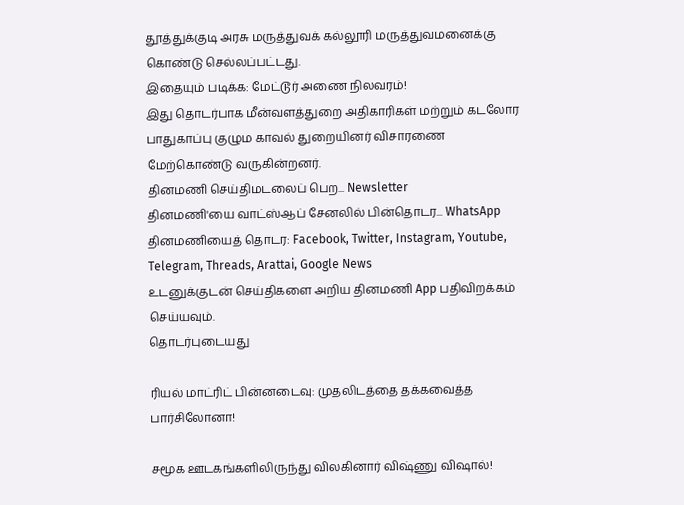தூத்துக்குடி அரசு மருத்துவக் கல்லூரி மருத்துவமனைக்கு கொண்டு செல்லப்பட்டது.
இதையும் படிக்க: மேட்டூர் அணை நிலவரம்!
இது தொடர்பாக மீன்வளத்துறை அதிகாரிகள் மற்றும் கடலோர பாதுகாப்பு குழும காவல் துறையினர் விசாரணை மேற்கொண்டு வருகின்றனர்.
தினமணி செய்திமடலைப் பெற... Newsletter
தினமணி'யை வாட்ஸ்ஆப் சேனலில் பின்தொடர... WhatsApp
தினமணியைத் தொடர: Facebook, Twitter, Instagram, Youtube, Telegram, Threads, Arattai, Google News
உடனுக்குடன் செய்திகளை அறிய தினமணி App பதிவிறக்கம் செய்யவும்.
தொடர்புடையது

ரியல் மாட்ரிட் பின்னடைவு: முதலிடத்தை தக்கவைத்த பார்சிலோனா!

சமூக ஊடகங்களிலிருந்து விலகினார் விஷ்ணு விஷால்!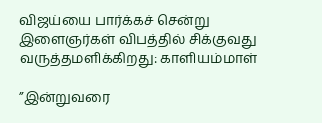விஜய்யை பார்க்கச் சென்று இளைஞர்கள் விபத்தில் சிக்குவது வருத்தமளிக்கிறது: காளியம்மாள்

”இன்றுவரை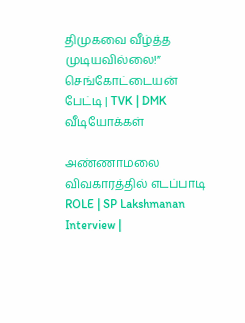திமுகவை வீழ்த்த முடியவில்லை!” செங்கோட்டையன் பேட்டி | TVK | DMK
வீடியோக்கள்

அண்ணாமலை விவகாரத்தில் எடப்பாடி ROLE | SP Lakshmanan Interview |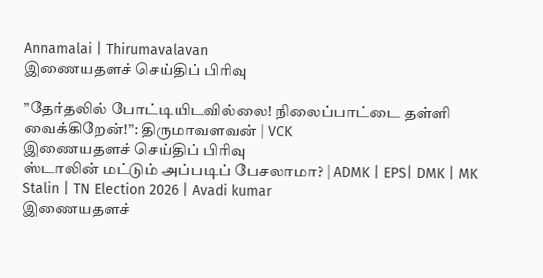Annamalai | Thirumavalavan
இணையதளச் செய்திப் பிரிவு

”தேர்தலில் போட்டியிடவில்லை! நிலைப்பாட்டை தள்ளி வைக்கிறேன்!”: திருமாவளவன் | VCK
இணையதளச் செய்திப் பிரிவு
ஸ்டாலின் மட்டும் அப்படிப் பேசலாமா? | ADMK | EPS| DMK | MK Stalin | TN Election 2026 | Avadi kumar
இணையதளச்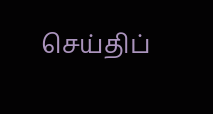செய்திப்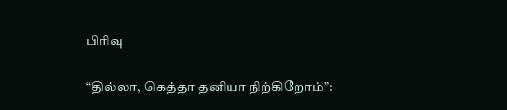பிரிவு

“தில்லா, கெத்தா தனியா நிற்கிறோம்”: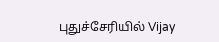புதுச்சேரியில் Vijay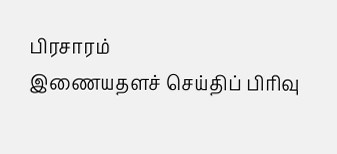பிரசாரம்
இணையதளச் செய்திப் பிரிவு